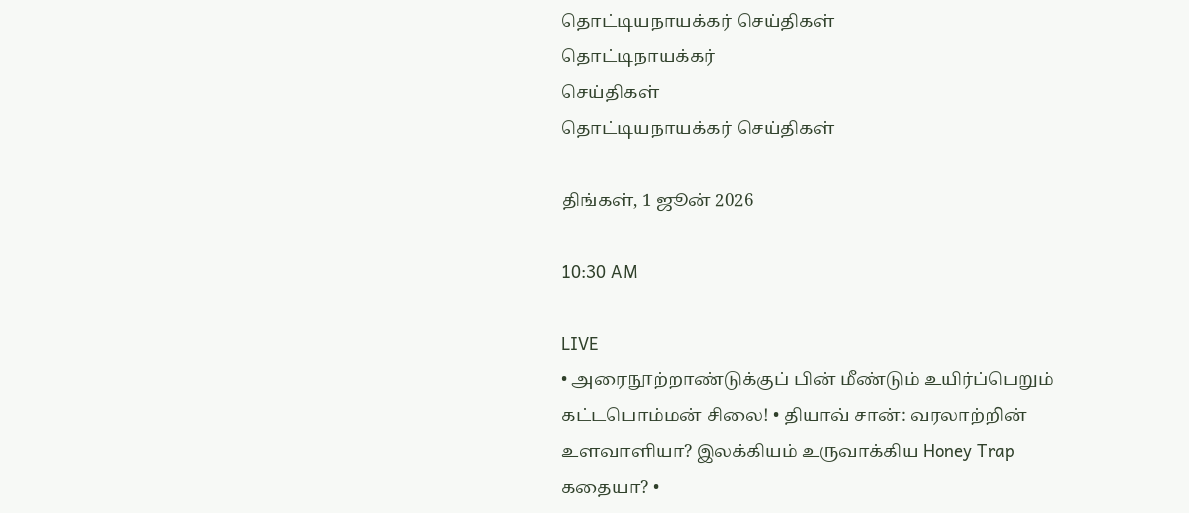தொட்டியநாயக்கர் செய்திகள்
தொட்டிநாயக்கர்
செய்திகள்
தொட்டியநாயக்கர் செய்திகள்

திங்கள், 1 ஜூன் 2026

10:30 AM

LIVE
• அரைநூற்றாண்டுக்குப் பின் மீண்டும் உயிர்ப்பெறும் கட்டபொம்மன் சிலை! • தியாவ் சான்: வரலாற்றின் உளவாளியா? இலக்கியம் உருவாக்கிய Honey Trap கதையா? •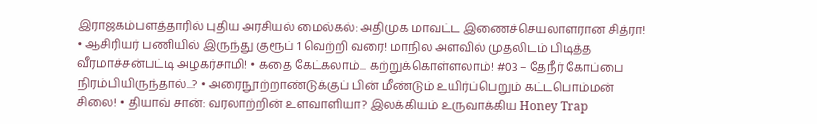இராஜகம்பளத்தாரில் புதிய அரசியல் மைல்கல்: அதிமுக மாவட்ட இணைச்செயலாளரான சித்ரா! • ஆசிரியர் பணியில் இருந்து குரூப் 1 வெற்றி வரை! மாநில அளவில் முதலிடம் பிடித்த வீரமாச்சன்பட்டி அழகர்சாமி! • கதை கேட்கலாம்... கற்றுக்கொள்ளலாம்! #03 – தேநீர் கோப்பை நிரம்பியிருந்தால்...? • அரைநூற்றாண்டுக்குப் பின் மீண்டும் உயிர்ப்பெறும் கட்டபொம்மன் சிலை! • தியாவ் சான்: வரலாற்றின் உளவாளியா? இலக்கியம் உருவாக்கிய Honey Trap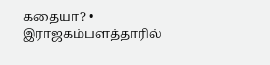கதையா? • இராஜகம்பளத்தாரில்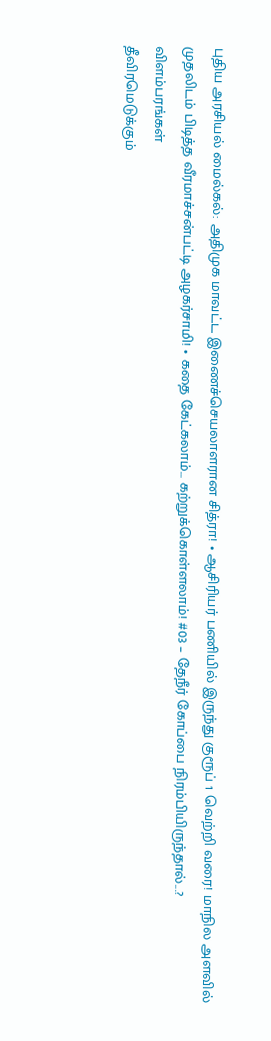புதிய அரசியல் மைல்கல்: அதிமுக மாவட்ட இணைச்செயலாளரான சித்ரா! • ஆசிரியர் பணியில் இருந்து குரூப் 1 வெற்றி வரை! மாநில அளவில் முதலிடம் பிடித்த வீரமாச்சன்பட்டி அழகர்சாமி! • கதை கேட்கலாம்... கற்றுக்கொள்ளலாம்! #03 – தேநீர் கோப்பை நிரம்பியிருந்தால்...?
விளம்பரங்கள்
தீவிரமெடுக்கும்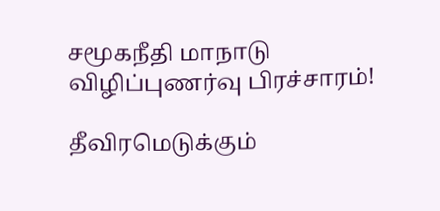சமூகநீதி மாநாடு விழிப்புணர்வு பிரச்சாரம்!

தீவிரமெடுக்கும்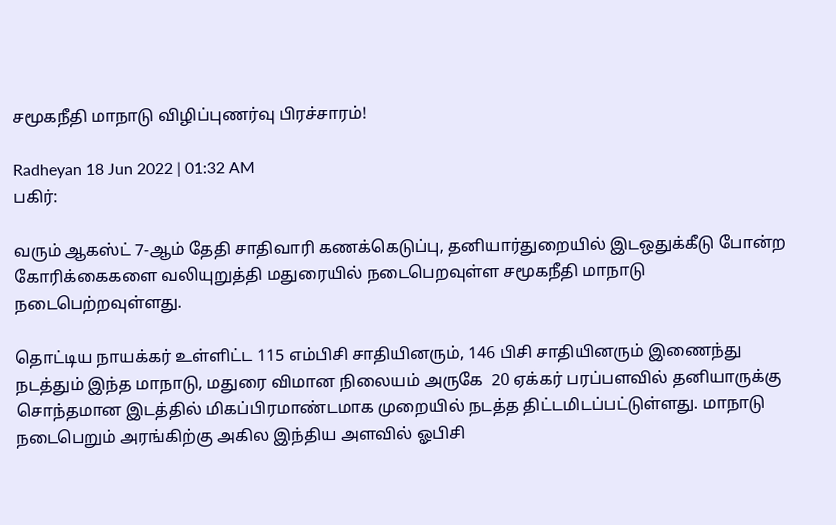சமூகநீதி மாநாடு விழிப்புணர்வு பிரச்சாரம்!

Radheyan 18 Jun 2022 | 01:32 AM
பகிர்:

வரும் ஆகஸ்ட் 7-ஆம் தேதி சாதிவாரி கணக்கெடுப்பு, தனியார்துறையில் இடஒதுக்கீடு போன்ற கோரிக்கைகளை வலியுறுத்தி மதுரையில் நடைபெறவுள்ள சமூகநீதி மாநாடு நடைபெற்றவுள்ளது.

தொட்டிய நாயக்கர் உள்ளிட்ட 115 எம்பிசி சாதியினரும், 146 பிசி சாதியினரும் இணைந்து நடத்தும் இந்த மாநாடு, மதுரை விமான நிலையம் அருகே  20 ஏக்கர் பரப்பளவில் தனியாருக்கு சொந்தமான இடத்தில் மிகப்பிரமாண்டமாக முறையில் நடத்த திட்டமிடப்பட்டுள்ளது. மாநாடு நடைபெறும் அரங்கிற்கு அகில இந்திய அளவில் ஓபிசி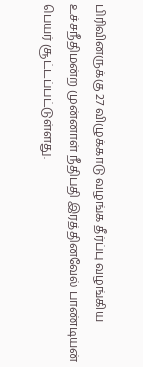பிரிவினருக்கு 27 விழுக்காடு வழங்க தீர்ப்பு வழங்கிய உச்சநீதிமன்ற முன்னாள் நீதிபதி இரத்தினவேல் பாண்டியன் பெயர் சூட்டப்பட்டுள்ளது.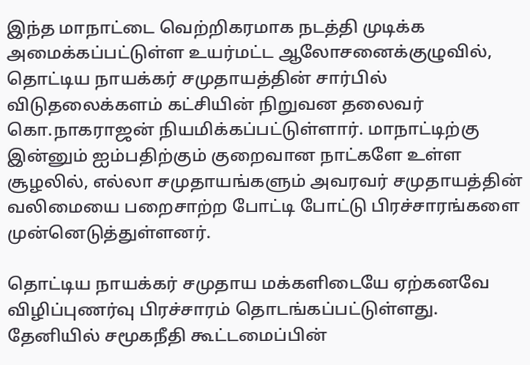இந்த மாநாட்டை வெற்றிகரமாக நடத்தி முடிக்க அமைக்கப்பட்டுள்ள உயர்மட்ட ஆலோசனைக்குழுவில், தொட்டிய நாயக்கர் சமுதாயத்தின் சார்பில் விடுதலைக்களம் கட்சியின் நிறுவன தலைவர் கொ.நாகராஜன் நியமிக்கப்பட்டுள்ளார். மாநாட்டிற்கு இன்னும் ஐம்பதிற்கும் குறைவான நாட்களே உள்ள சூழலில், எல்லா சமுதாயங்களும் அவரவர் சமுதாயத்தின் வலிமையை பறைசாற்ற போட்டி போட்டு பிரச்சாரங்களை முன்னெடுத்துள்ளனர்.

தொட்டிய நாயக்கர் சமுதாய மக்களிடையே ஏற்கனவே விழிப்புணர்வு பிரச்சாரம் தொடங்கப்பட்டுள்ளது. தேனியில் சமூகநீதி கூட்டமைப்பின்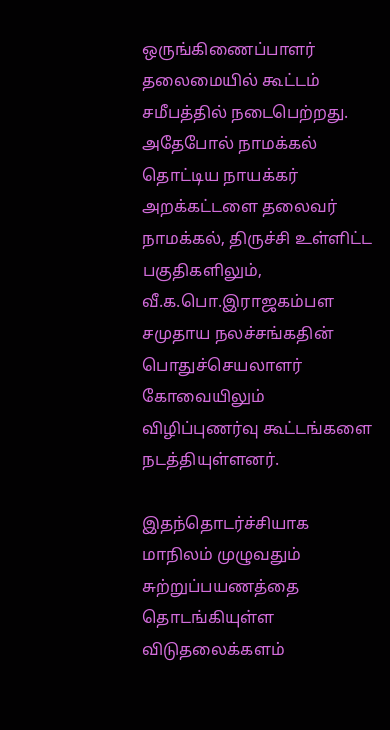ஒருங்கிணைப்பாளர் தலைமையில் கூட்டம் சமீபத்தில் நடைபெற்றது. அதேபோல் நாமக்கல் தொட்டிய நாயக்கர் அறக்கட்டளை தலைவர் நாமக்கல், திருச்சி உள்ளிட்ட பகுதிகளிலும், வீ.க.பொ.இராஜகம்பள சமுதாய நலச்சங்கதின் பொதுச்செயலாளர் கோவையிலும் விழிப்புணர்வு கூட்டங்களை நடத்தியுள்ளனர்.

இதந்தொடர்ச்சியாக மாநிலம் முழுவதும் சுற்றுப்பயணத்தை தொடங்கியுள்ள விடுதலைக்களம்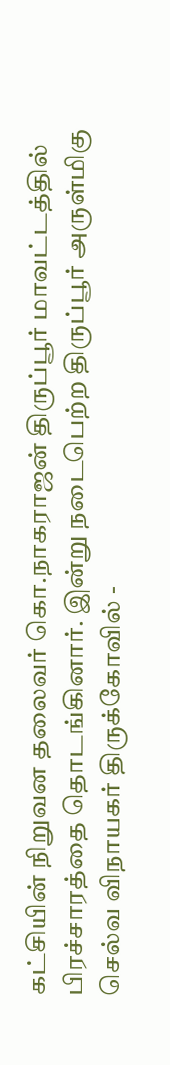கட்சியின் நிறுவன தலைவர் கொ.நாகராஜன் திருப்பூர் மாவட்டத்தில் பிரச்சாரத்தை தொடங்கினார். இன்று நடைபெற்ற திருப்பூர் அருள்மிகு செல்வ விநாயகர் திருக்கோவில் -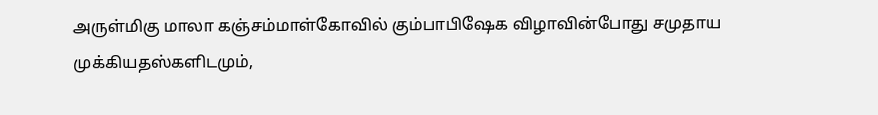அருள்மிகு மாலா கஞ்சம்மாள்கோவில் கும்பாபிஷேக விழாவின்போது சமுதாய முக்கியதஸ்களிடமும்,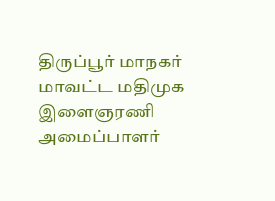திருப்பூர் மாநகர் மாவட்ட மதிமுக இளைஞரணி அமைப்பாளர்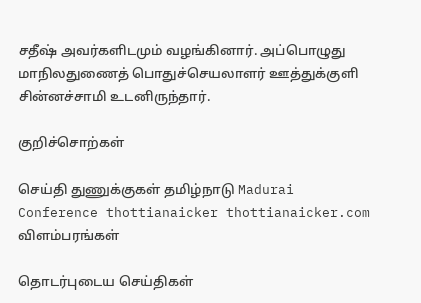சதீஷ் அவர்களிடமும் வழங்கினார். அப்பொழுது மாநிலதுணைத் பொதுச்செயலாளர் ஊத்துக்குளி சின்னச்சாமி உடனிருந்தார்.

குறிச்சொற்கள்

செய்தி துணுக்குகள் தமிழ்நாடு Madurai Conference thottianaicker thottianaicker.com
விளம்பரங்கள்

தொடர்புடைய செய்திகள்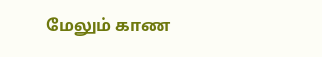மேலும் காண